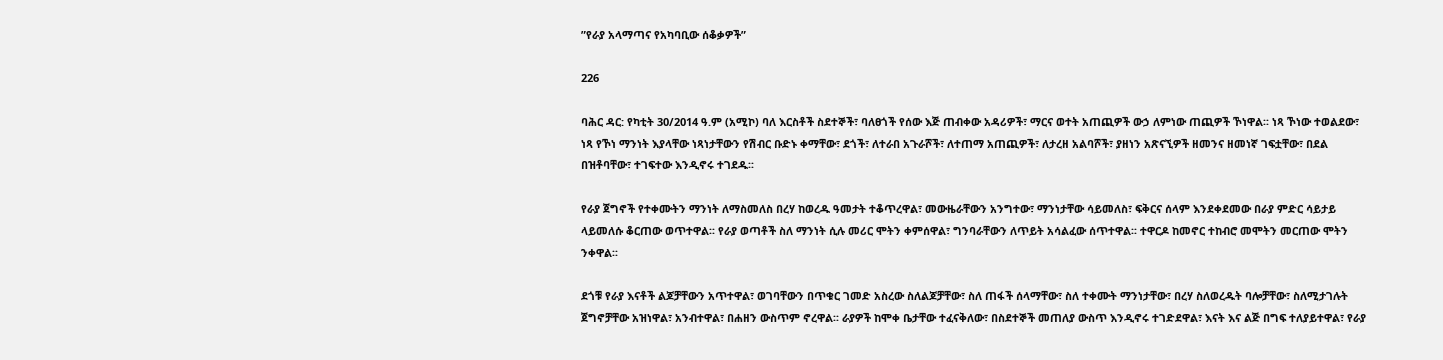ʺየራያ አላማጣና የአካባቢው ሰቆቃዎች”

226

ባሕር ዳር: የካቲት 30/2014 ዓ.ም (አሚኮ) ባለ እርስቶች ስደተኞች፣ ባለፀጎች የሰው እጅ ጠብቀው አዳሪዎች፣ ማርና ወተት አጠጪዎች ውኃ ለምነው ጠጪዎች ኾነዋል፡፡ ነጻ ኾነው ተወልደው፣ ነጻ የኾነ ማንነት እያላቸው ነጻነታቸውን የሽብር ቡድኑ ቀማቸው፣ ደጎች፣ ለተራበ አጉራሾች፣ ለተጠማ አጠጪዎች፣ ለታረዘ አልባሾች፣ ያዘነን አጽናኚዎች ዘመንና ዘመነኛ ገፍቷቸው፣ በደል በዝቶባቸው፣ ተገፍተው እንዲኖሩ ተገደዱ፡፡

የራያ ጀግኖች የተቀሙትን ማንነት ለማስመለስ በረሃ ከወረዱ ዓመታት ተቆጥረዋል፣ መውዜራቸውን አንግተው፣ ማንነታቸው ሳይመለስ፣ ፍቅርና ሰላም እንደቀደመው በራያ ምድር ሳይታይ ላይመለሱ ቆርጠው ወጥተዋል፡፡ የራያ ወጣቶች ስለ ማንነት ሲሉ መሪር ሞትን ቀምሰዋል፣ ግንባራቸውን ለጥይት አሳልፈው ሰጥተዋል፡፡ ተዋርዶ ከመኖር ተከብሮ መሞትን መርጠው ሞትን ንቀዋል፡፡

ደጎቹ የራያ እናቶች ልጆቻቸውን አጥተዋል፣ ወገባቸውን በጥቁር ገመድ አስረው ስለልጆቻቸው፣ ስለ ጠፋች ሰላማቸው፣ ስለ ተቀሙት ማንነታቸው፣ በረሃ ስለወረዱት ባሎቻቸው፣ ስለሚታገሉት ጀግኖቻቸው አዝነዋል፣ አንብተዋል፣ በሐዘን ውስጥም ኖረዋል፡፡ ራያዎች ከሞቀ ቤታቸው ተፈናቅለው፣ በስደተኞች መጠለያ ውስጥ እንዲኖሩ ተገድደዋል፣ እናት እና ልጅ በግፍ ተለያይተዋል፣ የራያ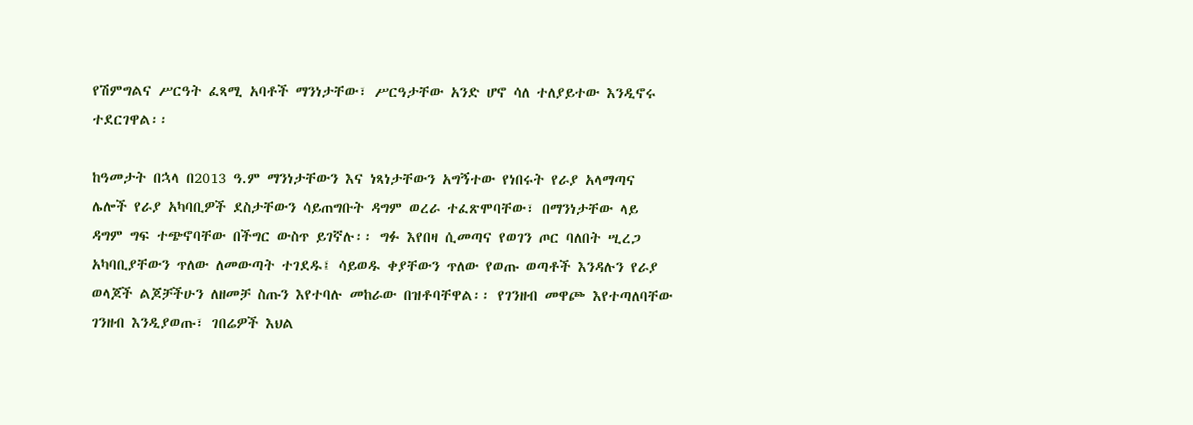የሽምግልና ሥርዓት ፈጻሚ አባቶች ማንነታቸው፣ ሥርዓታቸው አንድ ሆኖ ሳለ ተለያይተው እንዲኖሩ ተደርገዋል፡፡

ከዓመታት በኋላ በ2013 ዓ.ም ማንነታቸውን እና ነጻነታቸውን አግኝተው የነበሩት የራያ አላማጣና ሌሎች የራያ አካባቢዎች ደስታቸውን ሳይጠግቡት ዳግም ወረራ ተፈጽሞባቸው፣ በማንነታቸው ላይ ዳግም ግፍ ተጭኖባቸው በችግር ውስጥ ይገኛሉ፡፡ ግፉ እየበዛ ሲመጣና የወገን ጦር ባለበት ሢረጋ አካባቢያቸውን ጥለው ለመውጣት ተገደዱ፤ ሳይወዱ ቀያቸውን ጥለው የወጡ ወጣቶች እንዳሉን የራያ ወላጆች ልጆቻችሁን ለዘመቻ ስጡን እየተባሉ መከራው በዝቶባቸዋል፡፡ የገንዘብ መዋጮ እየተጣለባቸው ገንዘብ እንዲያወጡ፣ ገበሬዎች እህል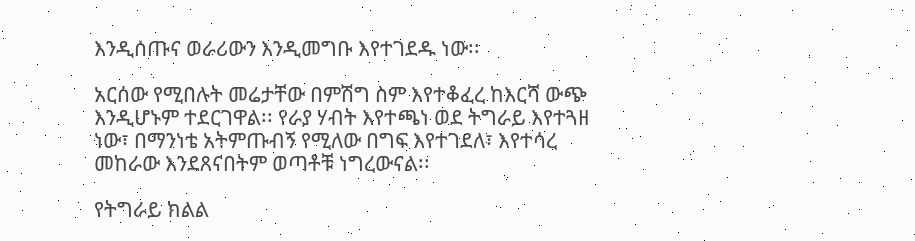እንዲሰጡና ወራሪውን እንዲመግቡ እየተገደዱ ነው፡፡

አርሰው የሚበሉት መሬታቸው በምሽግ ስም እየተቆፈረ ከእርሻ ውጭ እንዲሆኑም ተደርገዋል፡፡ የራያ ሃብት እየተጫነ ወደ ትግራይ እየተጓዘ ነው፣ በማንነቴ አትምጡብኝ የሚለው በግፍ እየተገደለ፣ እየተሳረ መከራው እንደጸናበትም ወጣቶቹ ነግረውናል፡፡

የትግራይ ክልል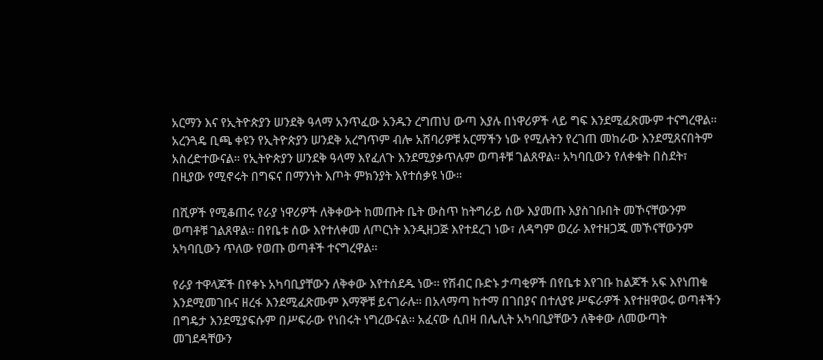አርማን እና የኢትዮጵያን ሠንደቅ ዓላማ አንጥፈው አንዱን ረግጠህ ውጣ እያሉ በነዋሪዎች ላይ ግፍ እንደሚፈጽሙም ተናግረዋል፡፡ አረንጓዴ ቢጫ ቀዩን የኢትዮጵያን ሠንደቅ አረግጥም ብሎ አሸባሪዎቹ አርማችን ነው የሚሉትን የረገጠ መከራው እንደሚጸናበትም አስረድተውናል፡፡ የኢትዮጵያን ሠንደቅ ዓላማ እየፈለጉ እንደሚያቃጥሉም ወጣቶቹ ገልጸዋል፡፡ አካባቢውን የለቀቁት በስደት፣ በዚያው የሚኖሩት በግፍና በማንነት እጦት ምክንያት እየተሰቃዩ ነው፡፡

በሺዎች የሚቆጠሩ የራያ ነዋሪዎች ለቅቀውት ከመጡት ቤት ውስጥ ከትግራይ ሰው እያመጡ እያስገቡበት መኾናቸውንም ወጣቶቹ ገልጸዋል፡፡ በየቤቱ ሰው እየተለቀመ ለጦርነት እንዲዘጋጅ እየተደረገ ነው፣ ለዳግም ወረራ እየተዘጋጁ መኾናቸውንም አካባቢውን ጥለው የወጡ ወጣቶች ተናግረዋል፡፡

የራያ ተዋላጆች በየቀኑ አካባቢያቸውን ለቅቀው እየተሰደዱ ነው፡፡ የሽብር ቡድኑ ታጣቂዎች በየቤቱ እየገቡ ከልጆች አፍ እየነጠቁ እንደሚመገቡና ዘረፋ እንደሚፈጽሙም እማኞቹ ይናገራሉ፡፡ በአላማጣ ከተማ በገበያና በተለያዩ ሥፍራዎች እየተዘዋወሩ ወጣቶችን በግዴታ እንደሚያፍሱም በሥፍራው የነበሩት ነግረውናል፡፡ አፈናው ሲበዛ በሌሊት አካባቢያቸውን ለቅቀው ለመውጣት መገደዳቸውን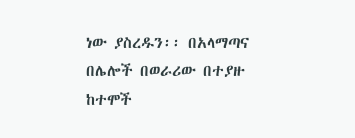ነው ያስረዱን፡፡ በአላማጣና በሌሎች በወራሪው በተያዙ ከተሞች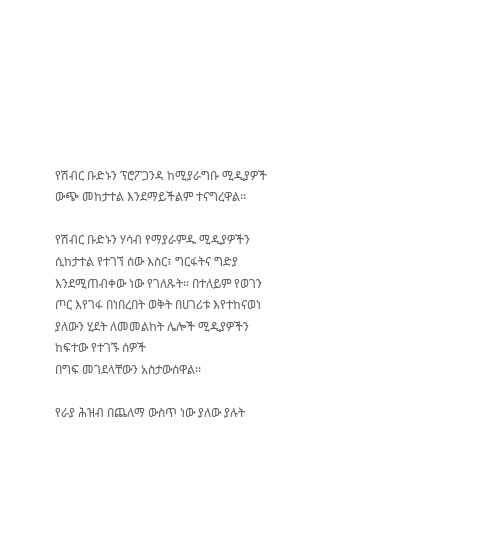የሽብር ቡድኑን ፕሮፖጋንዳ ከሚያራግቡ ሚዲያዎች ውጭ መከታተል እንደማይችልም ተናግረዋል፡፡

የሽብር ቡድኑን ሃሳብ የማያራምዱ ሚዲያዎችን ሲከታተል የተገኘ ሰው እስር፣ ግርፋትና ግድያ እንደሚጠብቀው ነው የገለጹት፡፡ በተለይም የወገን ጦር እየገፋ በነበረበት ወቅት በሀገሪቱ እየተከናወነ ያለውን ሂደት ለመመልከት ሌሎች ሚዲያዎችን ከፍተው የተገኙ ሰዎች
በግፍ መገደላቸውን አስታውሰዋል፡፡

የራያ ሕዝብ በጨለማ ውስጥ ነው ያለው ያሉት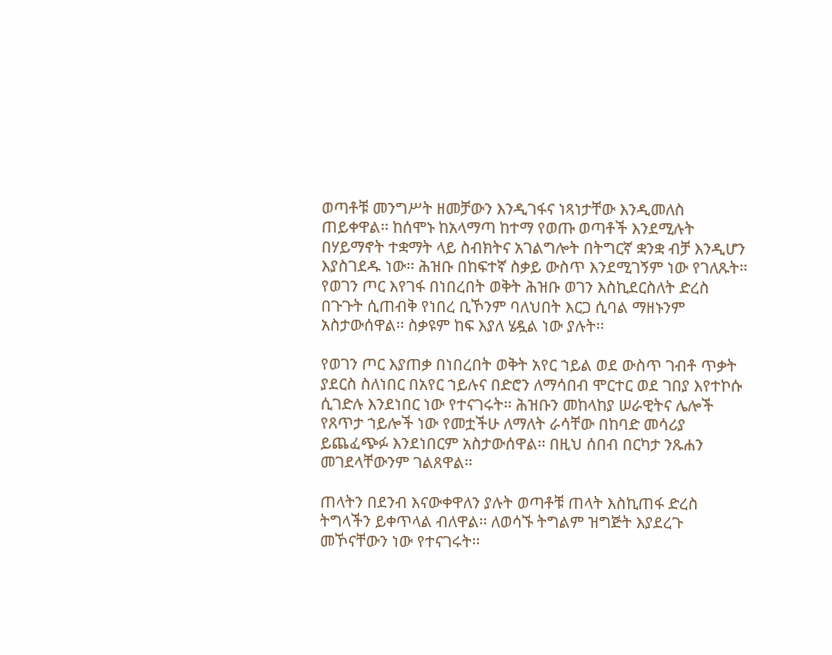ወጣቶቹ መንግሥት ዘመቻውን እንዲገፋና ነጻነታቸው እንዲመለስ ጠይቀዋል፡፡ ከሰሞኑ ከአላማጣ ከተማ የወጡ ወጣቶች እንደሚሉት በሃይማኖት ተቋማት ላይ ስብክትና አገልግሎት በትግርኛ ቋንቋ ብቻ እንዲሆን እያስገደዱ ነው፡፡ ሕዝቡ በከፍተኛ ስቃይ ውስጥ እንደሚገኝም ነው የገለጹት፡፡ የወገን ጦር እየገፋ በነበረበት ወቅት ሕዝቡ ወገን እስኪደርስለት ድረስ በጉጉት ሲጠብቅ የነበረ ቢኾንም ባለህበት እርጋ ሲባል ማዘኑንም አስታውሰዋል፡፡ ስቃዩም ከፍ እያለ ሄዷል ነው ያሉት፡፡

የወገን ጦር እያጠቃ በነበረበት ወቅት አየር ኀይል ወደ ውስጥ ገብቶ ጥቃት ያደርስ ስለነበር በአየር ኀይሉና በድሮን ለማሳበብ ሞርተር ወደ ገበያ እየተኮሱ ሲገድሉ እንደነበር ነው የተናገሩት፡፡ ሕዝቡን መከላከያ ሠራዊትና ሌሎች የጸጥታ ኀይሎች ነው የመቷችሁ ለማለት ራሳቸው በከባድ መሳሪያ ይጨፈጭፉ እንደነበርም አስታውሰዋል፡፡ በዚህ ሰበብ በርካታ ንጹሐን መገደላቸውንም ገልጸዋል፡፡

ጠላትን በደንብ እናውቀዋለን ያሉት ወጣቶቹ ጠላት እስኪጠፋ ድረስ ትግላችን ይቀጥላል ብለዋል፡፡ ለወሳኙ ትግልም ዝግጅት እያደረጉ መኾናቸውን ነው የተናገሩት፡፡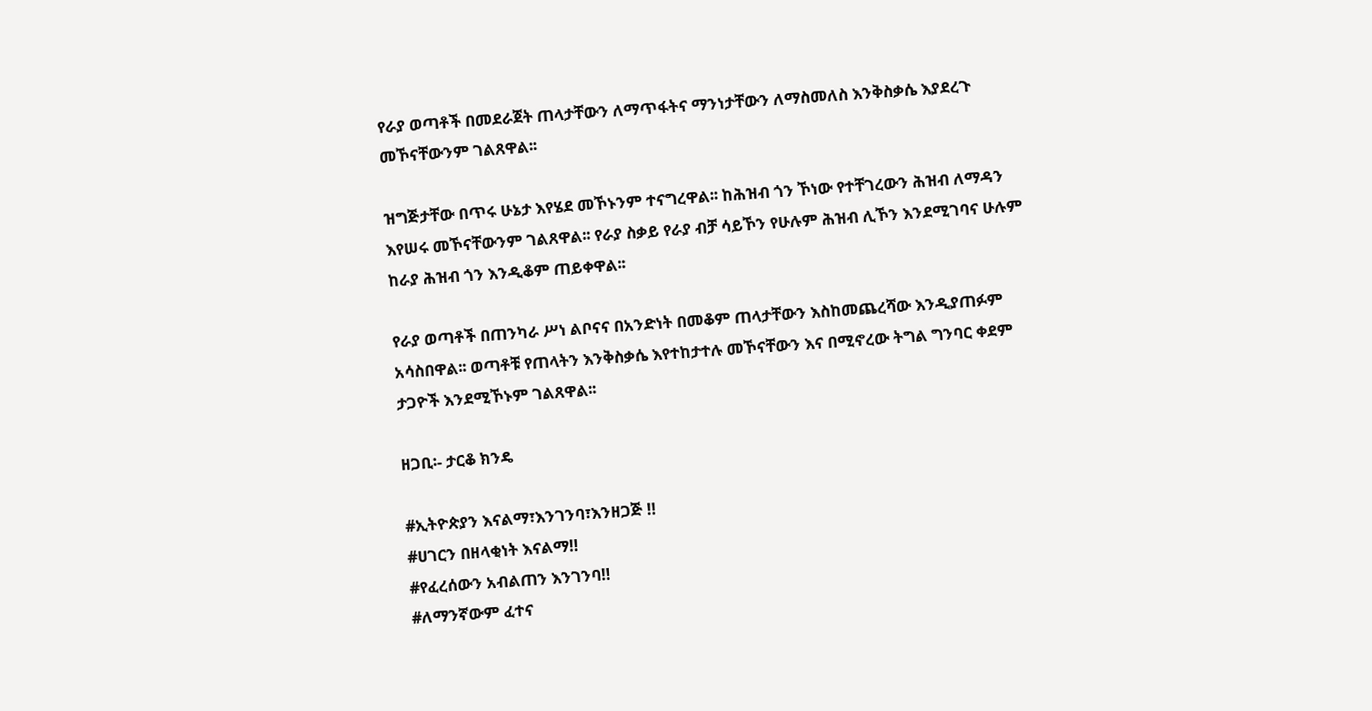የራያ ወጣቶች በመደራጀት ጠላታቸውን ለማጥፋትና ማንነታቸውን ለማስመለስ እንቅስቃሴ እያደረጉ መኾናቸውንም ገልጸዋል፡፡

ዝግጅታቸው በጥሩ ሁኔታ እየሄደ መኾኑንም ተናግረዋል፡፡ ከሕዝብ ጎን ኾነው የተቸገረውን ሕዝብ ለማዳን እየሠሩ መኾናቸውንም ገልጸዋል፡፡ የራያ ስቃይ የራያ ብቻ ሳይኾን የሁሉም ሕዝብ ሊኾን እንደሚገባና ሁሉም ከራያ ሕዝብ ጎን እንዲቆም ጠይቀዋል፡፡

የራያ ወጣቶች በጠንካራ ሥነ ልቦናና በአንድነት በመቆም ጠላታቸውን እስከመጨረሻው እንዲያጠፉም አሳስበዋል፡፡ ወጣቶቹ የጠላትን እንቅስቃሴ እየተከታተሉ መኾናቸውን እና በሚኖረው ትግል ግንባር ቀደም ታጋዮች እንደሚኾኑም ገልጸዋል፡፡

ዘጋቢ፡- ታርቆ ክንዴ

#ኢትዮጵያን እናልማ፣እንገንባ፣እንዘጋጅ ‼
#ሀገርን በዘላቂነት እናልማ‼
#የፈረሰውን አብልጠን እንገንባ‼
#ለማንኛውም ፈተና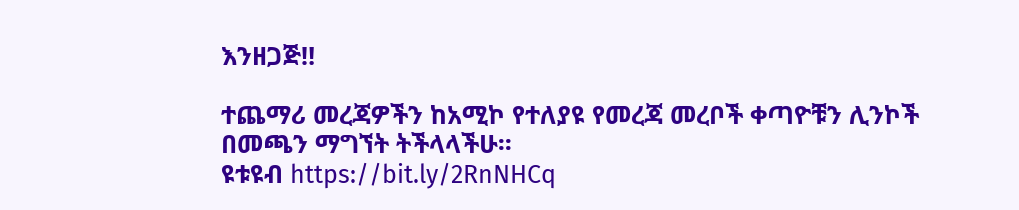እንዘጋጅ‼

ተጨማሪ መረጃዎችን ከአሚኮ የተለያዩ የመረጃ መረቦች ቀጣዮቹን ሊንኮች በመጫን ማግኘት ትችላላችሁ፡፡
ዩቱዩብ https://bit.ly/2RnNHCq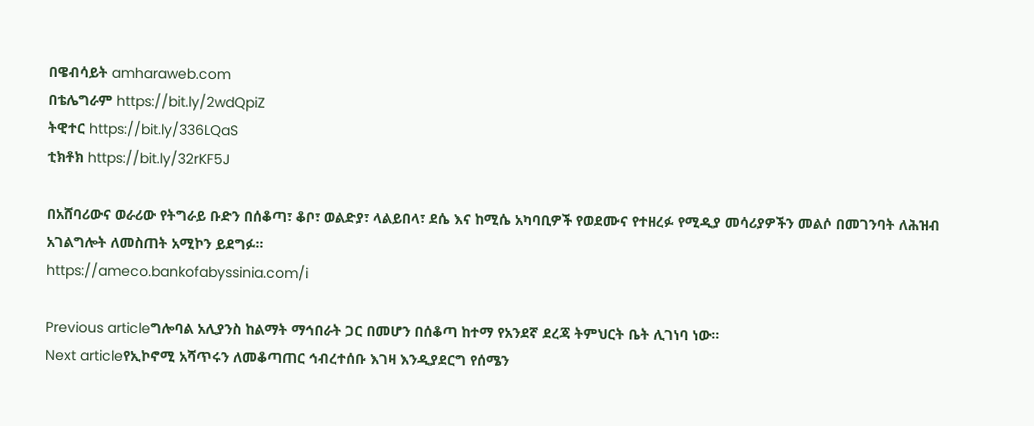በዌብሳይት amharaweb.com
በቴሌግራም https://bit.ly/2wdQpiZ
ትዊተር https://bit.ly/336LQaS
ቲክቶክ https://bit.ly/32rKF5J

በአሸባሪውና ወራሪው የትግራይ ቡድን በሰቆጣ፣ ቆቦ፣ ወልድያ፣ ላልይበላ፣ ደሴ እና ከሚሴ አካባቢዎች የወደሙና የተዘረፉ የሚዲያ መሳሪያዎችን መልሶ በመገንባት ለሕዝብ አገልግሎት ለመስጠት አሚኮን ይደግፉ።
https://ameco.bankofabyssinia.com/i

Previous articleግሎባል አሊያንስ ከልማት ማኅበራት ጋር በመሆን በሰቆጣ ከተማ የአንደኛ ደረጃ ትምህርት ቤት ሊገነባ ነው።
Next articleየኢኮኖሚ አሻጥሩን ለመቆጣጠር ኅብረተሰቡ እገዛ እንዲያደርግ የሰሜን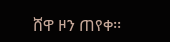ሸዋ ዞን ጠየቀ፡፡